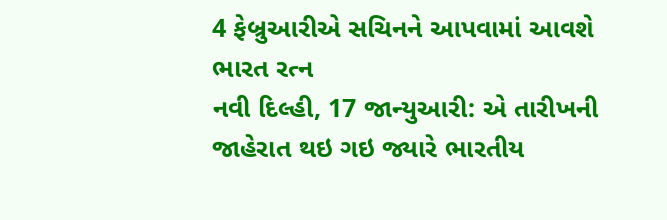4 ફેબ્રુઆરીએ સચિનને આપવામાં આવશે ભારત રત્ન
નવી દિલ્હી, 17 જાન્યુઆરી: એ તારીખની જાહેરાત થઇ ગઇ જ્યારે ભારતીય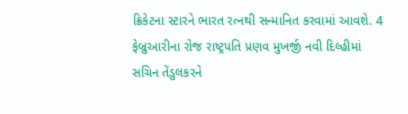ક્રિકેટના સ્ટારને ભારત રત્નથી સન્માનિત કરવામાં આવશે. 4 ફેબ્રુઆરીના રોજ રાષ્ટ્રપતિ પ્રણવ મુખર્જી નવી દિલ્હીમાં સચિન તેંડુલકરને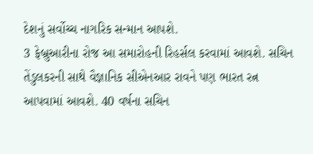દેશનું સર્વોચ્ચ નાગરિક સન્માન આપશે.
3 ફેબ્રુઆરીના રોજ આ સમારોહની રિહર્સલ કરવામાં આવશે. સચિન તેંડુલકરની સાથે વૈજ્ઞાનિક સીએનઆર રાવને પણ ભારત રત્ન આપવામાં આવશે. 40 વર્ષના સચિન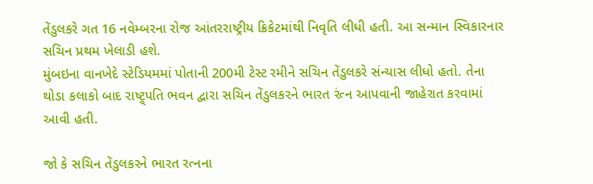તેંડુલકરે ગત 16 નવેમ્બરના રોજ આંતરરાષ્ટ્રીય ક્રિકેટમાંથી નિવૃતિ લીધી હતી. આ સન્માન સ્વિકારનાર સચિન પ્રથમ ખેલાડી હશે.
મુંબઇના વાનખેદે સ્ટેડિયમમાં પોતાની 200મી ટેસ્ટ રમીને સચિન તેંડુલકરે સંન્યાસ લીધો હતો. તેના થોડા કલાકો બાદ રાષ્ટ્ર્પતિ ભવન દ્વારા સચિન તેંડુલકરને ભારત રંત્ન આપવાની જાહેરાત કરવામાં આવી હતી.

જો કે સચિન તેંડુલકરને ભારત રત્નના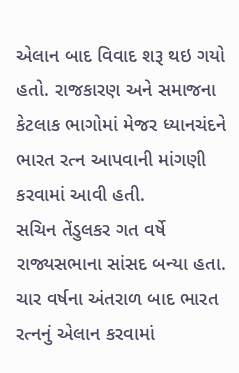એલાન બાદ વિવાદ શરૂ થઇ ગયો હતો. રાજકારણ અને સમાજના કેટલાક ભાગોમાં મેજર ધ્યાનચંદને ભારત રત્ન આપવાની માંગણી કરવામાં આવી હતી.
સચિન તેંડુલકર ગત વર્ષે રાજ્યસભાના સાંસદ બન્યા હતા. ચાર વર્ષના અંતરાળ બાદ ભારત રત્નનું એલાન કરવામાં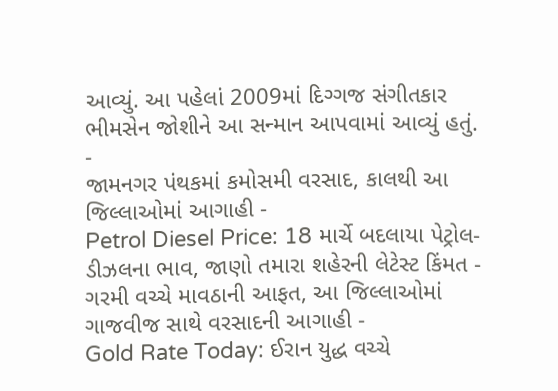આવ્યું. આ પહેલાં 2009માં દિગ્ગજ સંગીતકાર ભીમસેન જોશીને આ સન્માન આપવામાં આવ્યું હતું.
-
જામનગર પંથકમાં કમોસમી વરસાદ, કાલથી આ જિલ્લાઓમાં આગાહી -
Petrol Diesel Price: 18 માર્ચે બદલાયા પેટ્રોલ-ડીઝલના ભાવ, જાણો તમારા શહેરની લેટેસ્ટ કિંમત -
ગરમી વચ્ચે માવઠાની આફત, આ જિલ્લાઓમાં ગાજવીજ સાથે વરસાદની આગાહી -
Gold Rate Today: ઈરાન યુદ્ધ વચ્ચે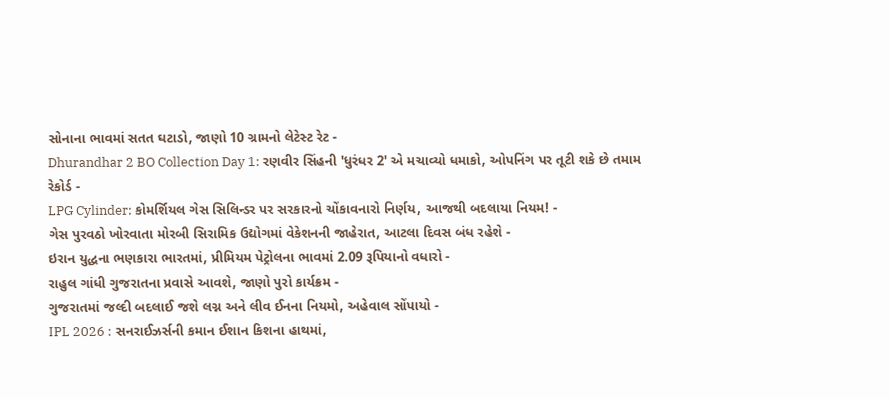સોનાના ભાવમાં સતત ઘટાડો, જાણો 10 ગ્રામનો લેટેસ્ટ રેટ -
Dhurandhar 2 BO Collection Day 1: રણવીર સિંહની 'ધુરંધર 2' એ મચાવ્યો ધમાકો, ઓપનિંગ પર તૂટી શકે છે તમામ રેકોર્ડ -
LPG Cylinder: કોમર્શિયલ ગેસ સિલિન્ડર પર સરકારનો ચોંકાવનારો નિર્ણય, આજથી બદલાયા નિયમ! -
ગેસ પુરવઠો ખોરવાતા મોરબી સિરામિક ઉદ્યોગમાં વેકેશનની જાહેરાત, આટલા દિવસ બંધ રહેશે -
ઇરાન યુદ્ધના ભણકારા ભારતમાં, પ્રીમિયમ પેટ્રોલના ભાવમાં 2.09 રૂપિયાનો વધારો -
રાહુલ ગાંધી ગુજરાતના પ્રવાસે આવશે, જાણો પુરો કાર્યક્રમ -
ગુજરાતમાં જલ્દી બદલાઈ જશે લગ્ન અને લીવ ઈનના નિયમો, અહેવાલ સોંપાયો -
IPL 2026 : સનરાઈઝર્સની કમાન ઈશાન કિશના હાથમાં,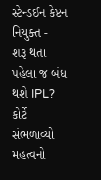સ્ટેન્ડઈન કેપ્ટન નિયુક્ત -
શરૂ થતા પહેલા જ બંધ થશે IPL? કોર્ટે સંભળાવ્યો મહત્વનો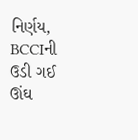નિર્ણય, BCCIની ઉડી ગઈ ઊંઘ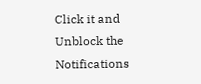Click it and Unblock the Notifications